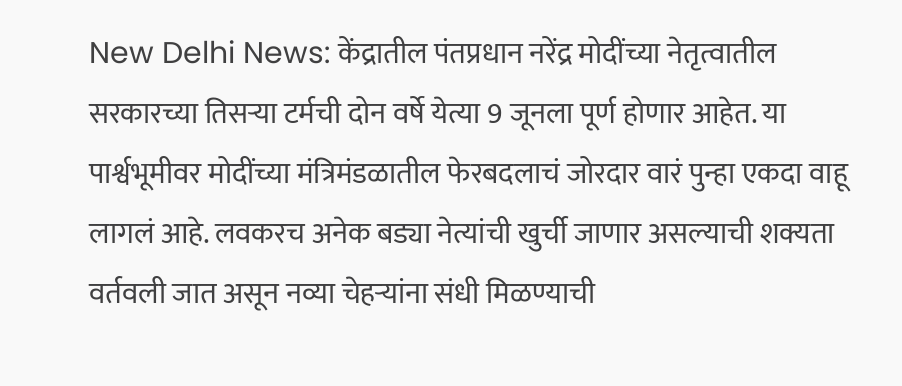New Delhi News: केंद्रातील पंतप्रधान नरेंद्र मोदींच्या नेतृत्वातील सरकारच्या तिसऱ्या टर्मची दोन वर्षे येत्या 9 जूनला पूर्ण होणार आहेत. या पार्श्वभूमीवर मोदींच्या मंत्रिमंडळातील फेरबदलाचं जोरदार वारं पुन्हा एकदा वाहू लागलं आहे. लवकरच अनेक बड्या नेत्यांची खुर्ची जाणार असल्याची शक्यता वर्तवली जात असून नव्या चेहऱ्यांना संधी मिळण्याची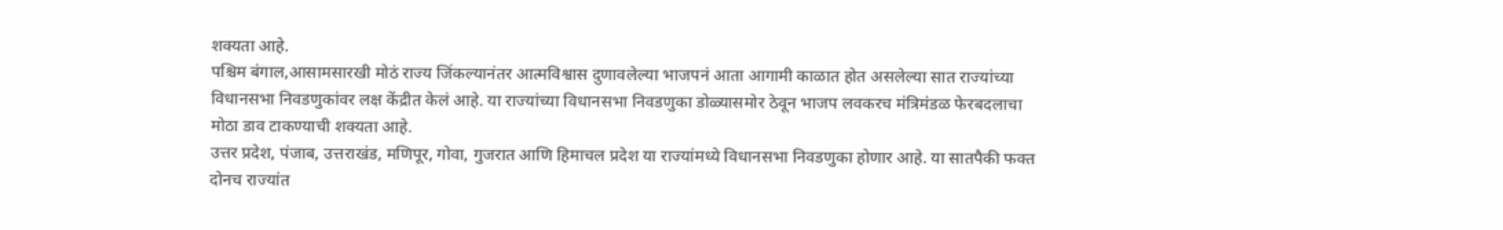शक्यता आहे.
पश्चिम बंगाल,आसामसारखी मोठं राज्य जिंकल्यानंतर आत्मविश्वास दुणावलेल्या भाजपनं आता आगामी काळात होत असलेल्या सात राज्यांच्या विधानसभा निवडणुकांवर लक्ष केंद्रीत केलं आहे. या राज्यांच्या विधानसभा निवडणुका डोळ्यासमोर ठेवून भाजप लवकरच मंत्रिमंडळ फेरबदलाचा मोठा डाव टाकण्याची शक्यता आहे.
उत्तर प्रदेश, पंजाब, उत्तराखंड, मणिपूर, गोवा, गुजरात आणि हिमाचल प्रदेश या राज्यांमध्ये विधानसभा निवडणुका होणार आहे. या सातपैकी फक्त दोनच राज्यांत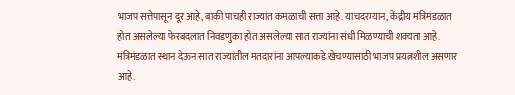भाजप सत्तेपासून दूर आहे, बाकी पाचही राज्यांत कमळाची सत्ता आहे. याचदरम्यान, केंद्रीय मंत्रिमंडळात होत असलेल्या फेरबदलात निवडणुका होत असलेल्या सात राज्यांना संधी मिळण्याची शक्यता आहे. मंत्रिमंडळात स्थान देऊन सात राज्यांतील मतदारांना आपल्याकडे खेचण्यासाठी भाजप प्रयत्नशील असणार आहे.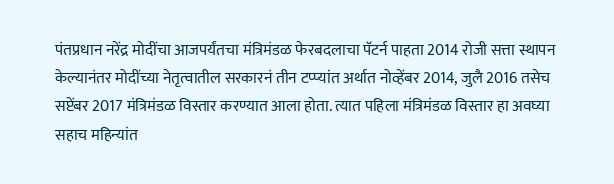पंतप्रधान नरेंद्र मोदींचा आजपर्यंतचा मंत्रिमंडळ फेरबदलाचा पॅटर्न पाहता 2014 रोजी सत्ता स्थापन केल्यानंतर मोदींच्या नेतृत्वातील सरकारनं तीन टप्प्यांत अर्थात नोव्हेंबर 2014, जुलै 2016 तसेच सप्टेंबर 2017 मंत्रिमंडळ विस्तार करण्यात आला होता. त्यात पहिला मंत्रिमंडळ विस्तार हा अवघ्या सहाच महिन्यांत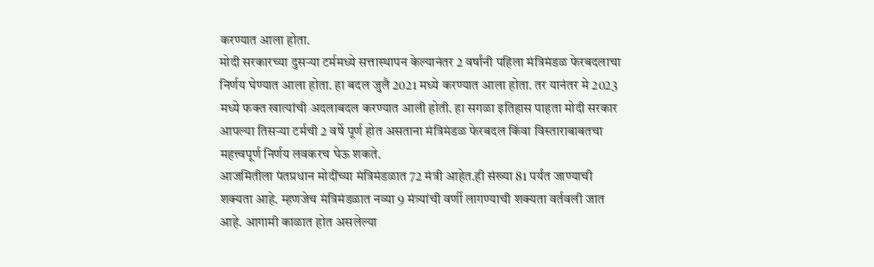करण्यात आला होता.
मोदी सरकारच्या दुसऱ्या टर्ममध्ये सत्तास्थापन केल्यानंतर 2 वर्षांनी पहिला मंत्रिमंडळ फेरबदलाचा निर्णय घेण्यात आला होता. हा बदल जुलै 2021 मध्ये करण्यात आला होता. तर यानंतर मे 2023 मध्ये फक्त खात्यांची अदलाबदल करण्यात आली होती. हा सगळा इतिहास पाहता मोदी सरकार आपल्या तिसऱ्या टर्मची 2 वर्षे पूर्ण होत असताना मंत्रिमंडळ फेरबदल किंवा विस्ताराबाबतचा महत्त्वपूर्ण निर्णय लवकरच घेऊ शकते.
आजमितीला पंतप्रधान मोदींच्या मंत्रिमंडळात 72 मंत्री आहेत.ही संख्या 81 पर्यंत जाण्याची शक्यता आहे. म्हणजेच मंत्रिमंडळात नव्या 9 मंत्र्यांची वर्णी लागण्याची शक्यता वर्तवली जात आहे. आगामी काळात होत असलेल्या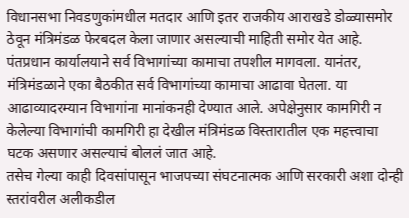विधानसभा निवडणुकांमधील मतदार आणि इतर राजकीय आराखडे डोळ्यासमोर ठेवून मंत्रिमंडळ फेरबदल केला जाणार असल्याची माहिती समोर येत आहे.
पंतप्रधान कार्यालयाने सर्व विभागांच्या कामाचा तपशील मागवला. यानंतर, मंत्रिमंडळाने एका बैठकीत सर्व विभागांच्या कामाचा आढावा घेतला. या आढाव्यादरम्यान विभागांना मानांकनही देण्यात आले. अपेक्षेनुसार कामगिरी न केलेल्या विभागांची कामगिरी हा देखील मंत्रिमंडळ विस्तारातील एक महत्त्वाचा घटक असणार असल्याचं बोललं जात आहे.
तसेच गेल्या काही दिवसांपासून भाजपच्या संघटनात्मक आणि सरकारी अशा दोन्ही स्तरांवरील अलीकडील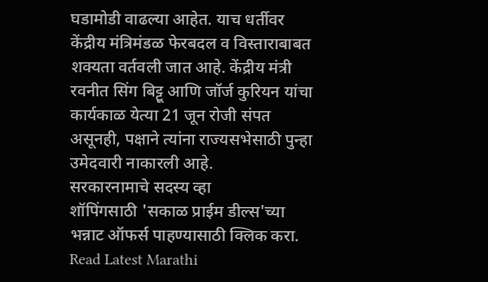घडामोडी वाढल्या आहेत. याच धर्तीवर केंद्रीय मंत्रिमंडळ फेरबदल व विस्ताराबाबत शक्यता वर्तवली जात आहे. केंद्रीय मंत्री रवनीत सिंग बिट्टू आणि जॉर्ज कुरियन यांचा कार्यकाळ येत्या 21 जून रोजी संपत असूनही, पक्षाने त्यांना राज्यसभेसाठी पुन्हा उमेदवारी नाकारली आहे.
सरकारनामाचे सदस्य व्हा
शॉपिंगसाठी 'सकाळ प्राईम डील्स'च्या भन्नाट ऑफर्स पाहण्यासाठी क्लिक करा.
Read Latest Marathi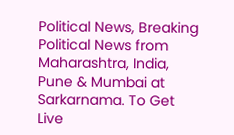Political News, Breaking Political News from Maharashtra, India, Pune & Mumbai at Sarkarnama. To Get Live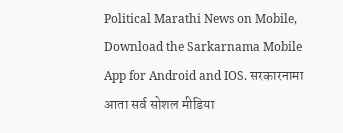Political Marathi News on Mobile, Download the Sarkarnama Mobile App for Android and IOS. सरकारनामा आता सर्व सोशल मीडिया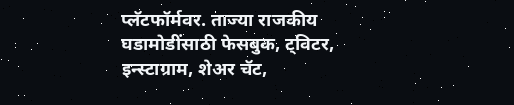प्लॅटफॉर्मवर. ताज्या राजकीय घडामोडींसाठी फेसबुक, ट्विटर, इन्स्टाग्राम, शेअर चॅट,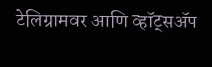टेलिग्रामवर आणि व्हॉट्सॲप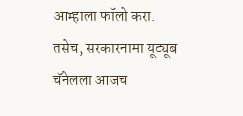आम्हाला फॉलो करा. तसेच, सरकारनामा यूट्यूब चॅनेलला आजच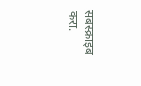सबस्क्राइब करा.